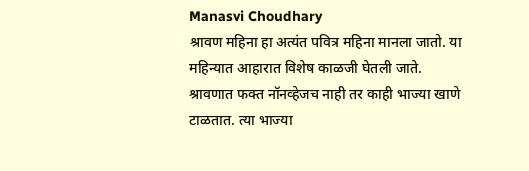Manasvi Choudhary
श्रावण महिना हा अत्यंत पवित्र महिना मानला जातो. या महिन्यात आहारात विशेष काळजी घेतली जाते.
श्रावणात फक्त नॉनव्हेजच नाही तर काही भाज्या खाणे टाळतात. त्या भाज्या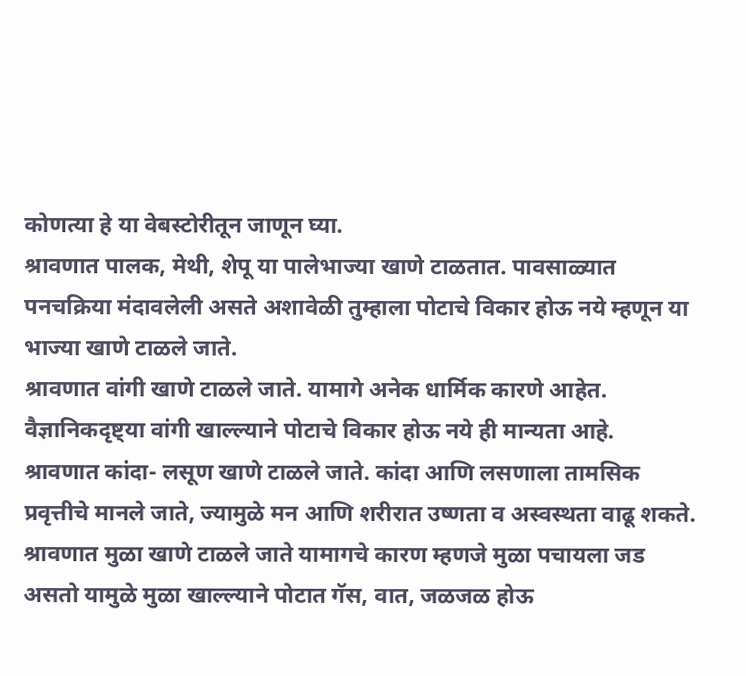कोणत्या हे या वेबस्टोरीतून जाणून घ्या.
श्रावणात पालक, मेथी, शेपू या पालेभाज्या खाणे टाळतात. पावसाळ्यात पनचक्रिया मंदावलेली असते अशावेळी तुम्हाला पोटाचे विकार होऊ नये म्हणून या भाज्या खाणे टाळले जाते.
श्रावणात वांगी खाणे टाळले जाते. यामागे अनेक धार्मिक कारणे आहेत. वैज्ञानिकदृष्ट्या वांगी खाल्ल्याने पोटाचे विकार होऊ नये ही मान्यता आहे.
श्रावणात कांदा- लसूण खाणे टाळले जाते. कांदा आणि लसणाला तामसिक प्रवृत्तीचे मानले जाते, ज्यामुळे मन आणि शरीरात उष्णता व अस्वस्थता वाढू शकते.
श्रावणात मुळा खाणे टाळले जाते यामागचे कारण म्हणजे मुळा पचायला जड असतो यामुळे मुळा खाल्ल्याने पोटात गॅस, वात, जळजळ होऊ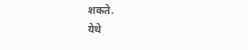शकते.
येथे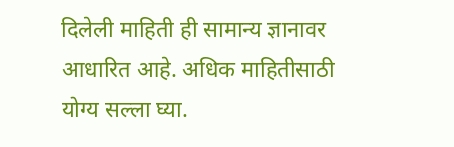दिलेली माहिती ही सामान्य ज्ञानावर आधारित आहे. अधिक माहितीसाठी योग्य सल्ला घ्या.